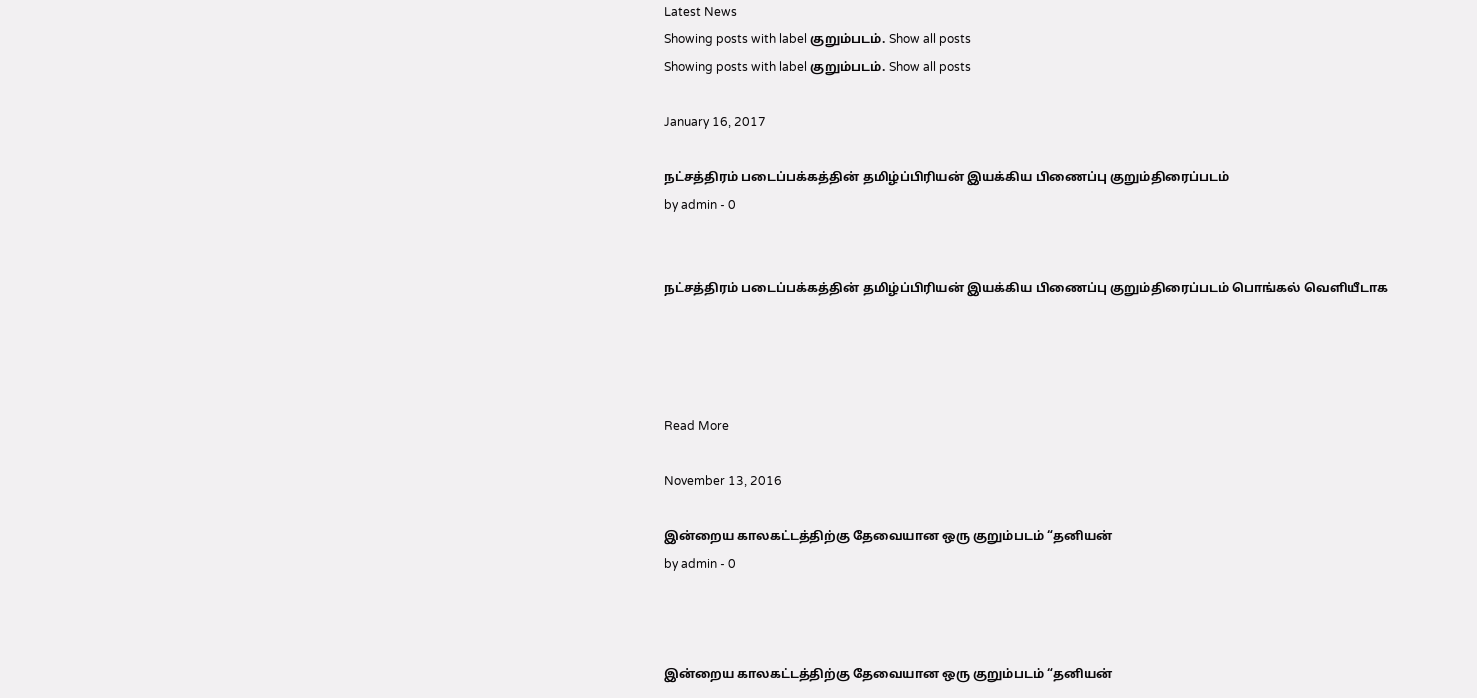Latest News
Showing posts with label குறும்படம். Show all posts
Showing posts with label குறும்படம். Show all posts

January 16, 2017

நட்சத்திரம் படைப்பக்கத்தின் தமிழ்ப்பிரியன் இயக்கிய பிணைப்பு குறும்திரைப்படம்
by admin - 0


நட்சத்திரம் படைப்பக்கத்தின் தமிழ்ப்பிரியன் இயக்கிய பிணைப்பு குறும்திரைப்படம் பொங்கல் வெளியீடாக




Read More

November 13, 2016

இன்றைய காலகட்டத்திற்கு தேவையான ஒரு குறும்படம் “தனியன்
by admin - 0



இன்றைய காலகட்டத்திற்கு தேவையான ஒரு குறும்படம் “தனியன்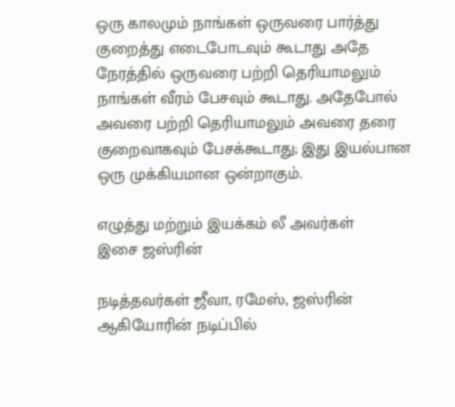ஒரு காலமும் நாங்கள் ஒருவரை பார்த்து குறைத்து எடைபோடவும் கூடாது அதே நேரத்தில் ஒருவரை பற்றி தெரியாமலும் நாங்கள் வீரம் பேசவும் கூடாது. அதேபோல் அவரை பற்றி தெரியாமலும் அவரை தரை குறைவாகவும் பேசக்கூடாது; இது இயல்பான ஒரு முக்கியமான ஒன்றாகும்.

எழுத்து மற்றும் இயக்கம் லீ அவர்கள்
இசை ஜஸ்ரின்

நடித்தவர்கள் ஜீவா, ரமேஸ், ஜஸ்ரின் ஆகியோரின் நடிப்பில்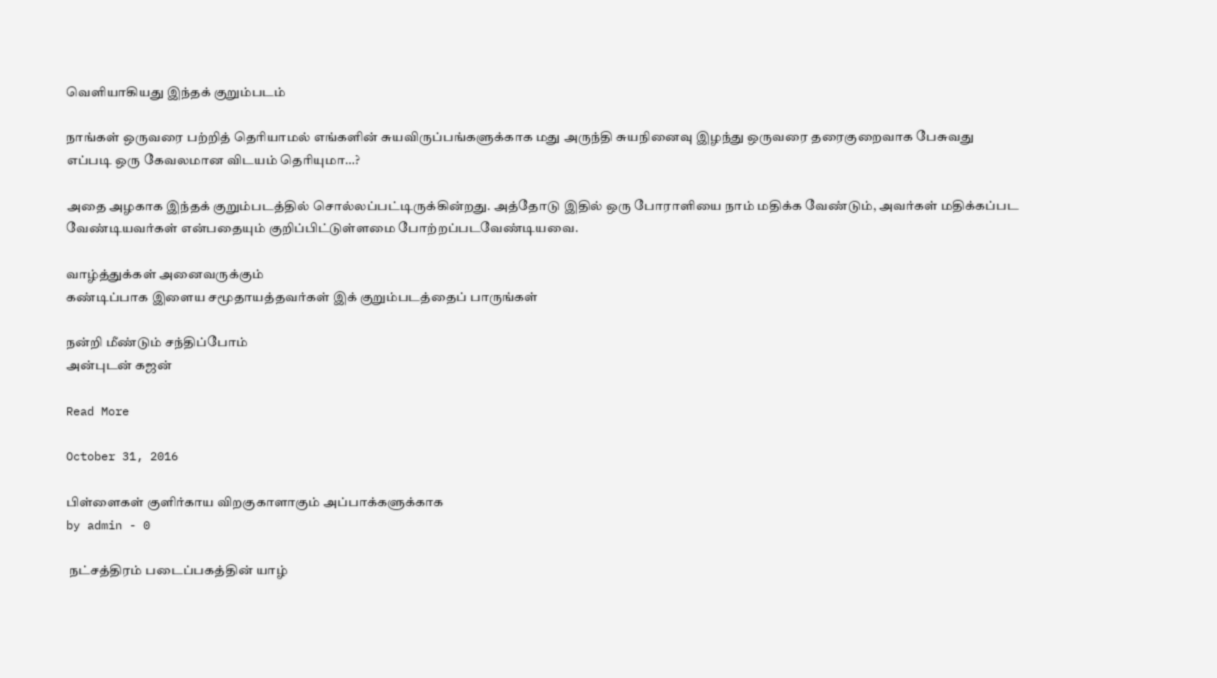வெளியாகியது இந்தக் குறும்படம்

நாங்கள் ஒருவரை பற்றித் தெரியாமல் எங்களின் சுயவிருப்பங்களுக்காக மது அருந்தி சுயநினைவு இழந்து ஒருவரை தரைகுறைவாக பேசுவது எப்படி ஒரு கேவலமான விடயம் தெரியுமா…?

அதை அழகாக இந்தக் குறும்படத்தில் சொல்லப்பட்டிருக்கின்றது. அத்தோடு இதில் ஒரு போராளியை நாம் மதிக்க வேண்டும், அவர்கள் மதிக்கப்பட வேண்டியவர்கள் என்பதையும் குறிப்பிட்டுள்ளமை போற்றப்படவேண்டியவை.

வாழ்த்துக்கள் அனைவருக்கும்
கண்டிப்பாக இளைய சமூதாயத்தவர்கள் இக் குறும்படத்தைப் பாருங்கள்

நன்றி மீண்டும் சந்திப்போம்
அன்புடன் கஜன்

Read More

October 31, 2016

பிள்ளைகள் குளிர்காய விறகுகாளாகும் அப்பாக்களுக்காக
by admin - 0

 நட்சத்திரம் படைப்பகத்தின் யாழ்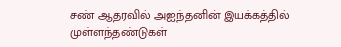சண் ஆதரவில் அஐந்தனின் இயக்கத்தில் முள்ளந்தண்டுகள்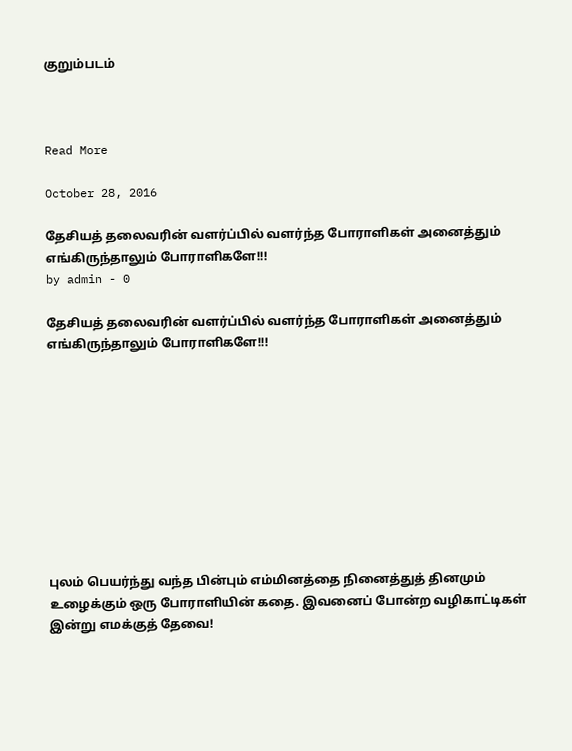குறும்படம்



Read More

October 28, 2016

தேசியத் தலைவரின் வளர்ப்பில் வளர்ந்த போராளிகள் அனைத்தும் எங்கிருந்தாலும் போராளிகளே!!!
by admin - 0

தேசியத் தலைவரின் வளர்ப்பில் வளர்ந்த போராளிகள் அனைத்தும் எங்கிருந்தாலும் போராளிகளே!!!










புலம் பெயர்ந்து வந்த பின்பும் எம்மினத்தை நினைத்துத் தினமும் உழைக்கும் ஒரு போராளியின் கதை. இவனைப் போன்ற வழிகாட்டிகள் இன்று எமக்குத் தேவை!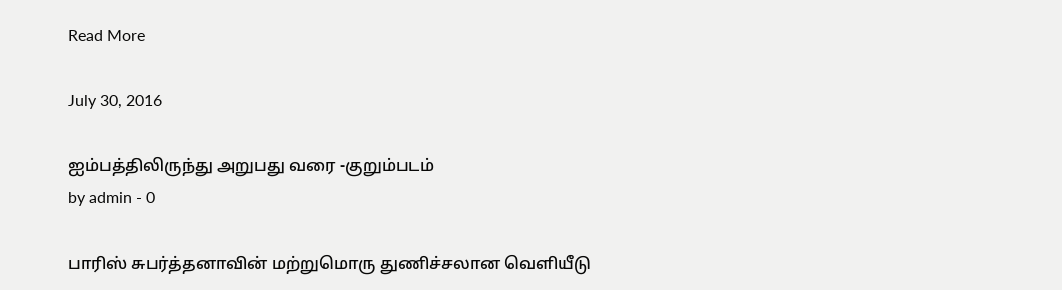Read More

July 30, 2016

ஐம்பத்திலிருந்து அறுபது வரை -குறும்படம்
by admin - 0

பாரிஸ் சுபர்த்தனாவின் மற்றுமொரு துணிச்சலான வெளியீடு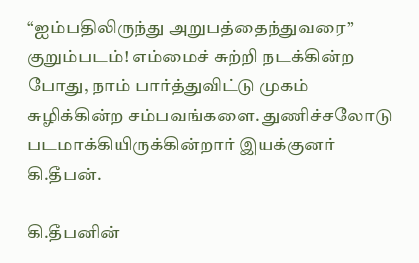“ஐம்பதிலிருந்து அறுபத்தைந்துவரை” குறும்படம்! எம்மைச் சுற்றி நடக்கின்ற போது, நாம் பார்த்துவிட்டு முகம் சுழிக்கின்ற சம்பவங்களை. துணிச்சலோடு படமாக்கியிருக்கின்றார் இயக்குனர் கி.தீபன்.

கி.தீபனின்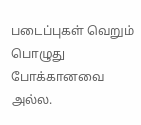படைப்புகள் வெறும் பொழுது போக்கானவை அல்ல.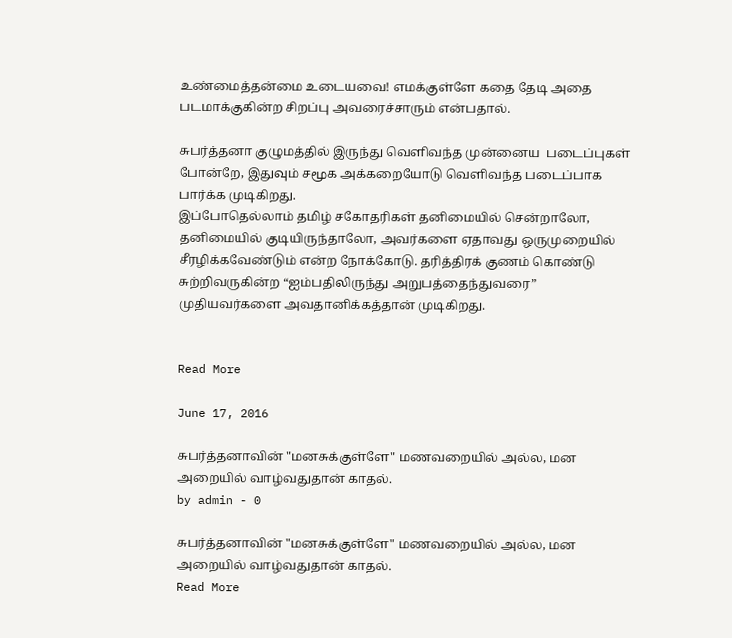உண்மைத்தன்மை உடையவை! எமக்குள்ளே கதை தேடி அதை படமாக்குகின்ற சிறப்பு அவரைச்சாரும் என்பதால்.

சுபர்த்தனா குழுமத்தில் இருந்து வெளிவந்த முன்னைய  படைப்புகள் போன்றே, இதுவும் சமூக அக்கறையோடு வெளிவந்த படைப்பாக பார்க்க முடிகிறது.
இப்போதெல்லாம் தமிழ் சகோதரிகள் தனிமையில் சென்றாலோ, தனிமையில் குடியிருந்தாலோ, அவர்களை ஏதாவது ஒருமுறையில் சீரழிக்கவேண்டும் என்ற நோக்கோடு. தரித்திரக் குணம் கொண்டு சுற்றிவருகின்ற “ஐம்பதிலிருந்து அறுபத்தைந்துவரை” முதியவர்களை அவதானிக்கத்தான் முடிகிறது.


Read More

June 17, 2016

சுபர்த்தனாவின் "மனசுக்குள்ளே" மணவறையில் அல்ல, மன அறையில் வாழ்வதுதான் காதல்.
by admin - 0

சுபர்த்தனாவின் "மனசுக்குள்ளே" மணவறையில் அல்ல, மன அறையில் வாழ்வதுதான் காதல்.
Read More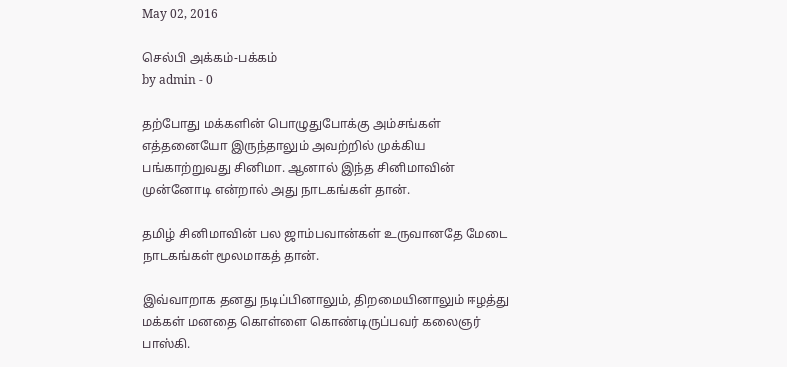May 02, 2016

செல்பி அக்கம்-பக்கம்
by admin - 0

தற்போது மக்களின் பொழுதுபோக்கு அம்சங்கள் எத்தனையோ இருந்தாலும் அவற்றில் முக்கிய பங்காற்றுவது சினிமா. ஆனால் இந்த சினிமாவின் முன்னோடி என்றால் அது நாடகங்கள் தான்.

தமிழ் சினிமாவின் பல ஜாம்பவான்கள் உருவானதே மேடை நாடகங்கள் மூலமாகத் தான்.

இவ்வாறாக தனது நடிப்பினாலும், திறமையினாலும் ஈழத்து மக்கள் மனதை கொள்ளை கொண்டிருப்பவர் கலைஞர் பாஸ்கி.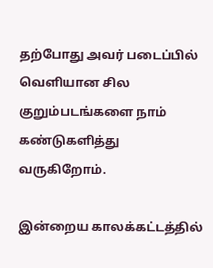தற்போது அவர் படைப்பில் வெளியான சில குறும்படங்களை நாம் கண்டுகளித்து வருகிறோம்.

இன்றைய காலக்கட்டத்தில்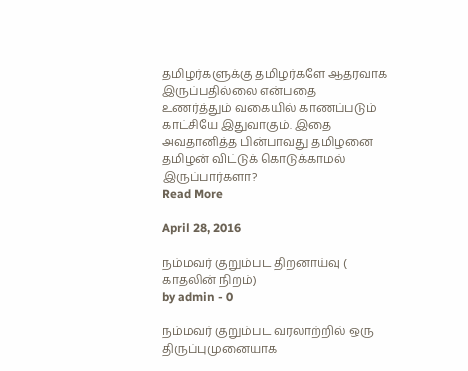தமிழர்களுக்கு தமிழர்களே ஆதரவாக இருப்பதில்லை என்பதை உணர்த்தும் வகையில் காணப்படும் காட்சியே இதுவாகும். இதை அவதானித்த பின்பாவது தமிழனை தமிழன் விட்டுக் கொடுக்காமல் இருப்பார்களா?
Read More

April 28, 2016

நம்மவர் குறும்பட திறனாய்வு ( காதலின் நிறம்)
by admin - 0

நம்மவர் குறும்பட வரலாற்றில் ஒரு திருப்புமுனையாக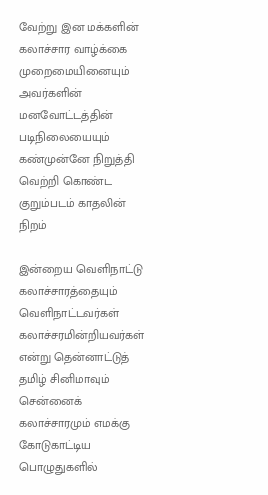வேற்று இன மக்களின் கலாச்சார வாழ்க்கை முறைமையினையும் அவர்களின் மனவோட்டத்தின் படிநிலையையும் கண்முன்னே நிறுத்தி வெற்றி கொண்ட குறும்படம் காதலின் நிறம்

இன்றைய வெளிநாட்டு கலாச்சாரத்தையும் வெளிநாட்டவர்கள் கலாச்சரமின்றியவர்கள் என்று தென்னாட்டுத் தமிழ் சினிமாவும் சென்னைக் கலாச்சாரமும் எமக்கு கோடுகாட்டிய பொழுதுகளில்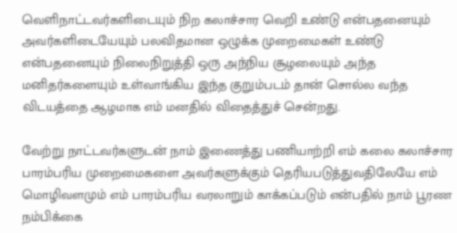வெளிநாட்டவர்களிடையும் நிற கலாச்சார வெறி உண்டு என்பதனையும் அவர்களிடையேயும் பலவிதமான ஒழுக்க முறைமைகள் உண்டு என்பதனையும் நிலைநிறுத்தி ஒரு அந்நிய சூழலையும் அந்த மனிதர்களையும் உள்வாங்கிய இந்த குறும்படம் தான் சொல்ல வந்த விடயத்தை ஆழமாக எம் மனதில் விதைத்துச் சென்றது.

வேற்று நாட்டவர்களுடன் நாம் இணைத்து பணியாற்றி எம் கலை கலாச்சார பாரம்பரிய முறைமைகளை அவர்களுக்கும் தெரியபடுத்துவதிலேயே எம் மொழிவளமும் எம் பாரம்பரிய வரலாறும் காக்கப்படும் என்பதில் நாம் பூரண நம்பிக்கை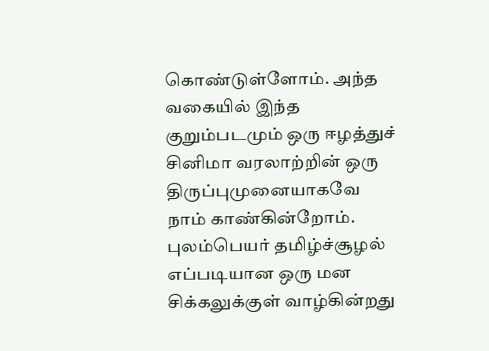கொண்டுள்ளோம். அந்த வகையில் இந்த குறும்படமும் ஒரு ஈழத்துச் சினிமா வரலாற்றின் ஒரு திருப்புமுனையாகவே நாம் காண்கின்றோம்.
புலம்பெயர் தமிழ்ச்சூழல் எப்படியான ஒரு மன சிக்கலுக்குள் வாழ்கின்றது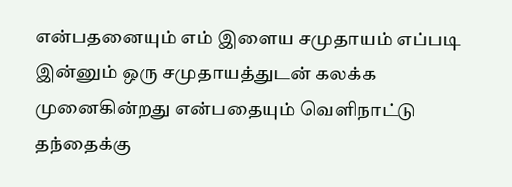என்பதனையும் எம் இளைய சமுதாயம் எப்படி இன்னும் ஒரு சமுதாயத்துடன் கலக்க முனைகின்றது என்பதையும் வெளிநாட்டு தந்தைக்கு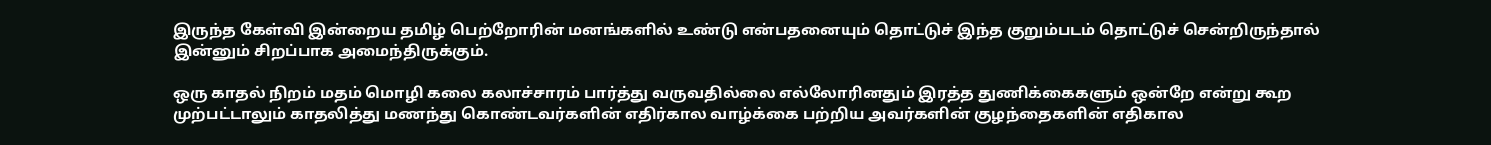இருந்த கேள்வி இன்றைய தமிழ் பெற்றோரின் மனங்களில் உண்டு என்பதனையும் தொட்டுச் இந்த குறும்படம் தொட்டுச் சென்றிருந்தால் இன்னும் சிறப்பாக அமைந்திருக்கும்.

ஒரு காதல் நிறம் மதம் மொழி கலை கலாச்சாரம் பார்த்து வருவதில்லை எல்லோரினதும் இரத்த துணிக்கைகளும் ஒன்றே என்று கூற முற்பட்டாலும் காதலித்து மணந்து கொண்டவர்களின் எதிர்கால வாழ்க்கை பற்றிய அவர்களின் குழந்தைகளின் எதிகால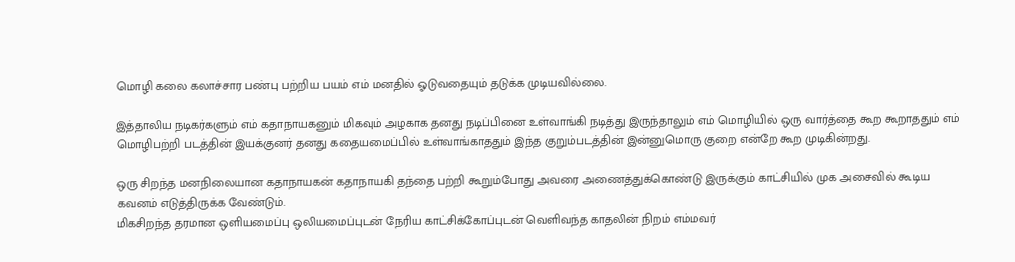மொழி கலை கலாச்சார பண்பு பற்றிய பயம் எம் மனதில் ஓடுவதையும் தடுக்க முடியவில்லை.

இத்தாலிய நடிகர்களும் எம் கதாநாயகனும் மிகவும் அழகாக தனது நடிப்பினை உள்வாங்கி நடித்து இருந்தாலும் எம் மொழியில் ஒரு வார்த்தை கூற கூறாததும் எம் மொழிபற்றி படத்தின் இயக்குனர் தனது கதையமைப்பில் உள்வாங்காததும் இந்த குறும்படத்தின் இன்னுமொரு குறை என்றே கூற முடிகின்றது.

ஒரு சிறந்த மனநிலையான கதாநாயகன் கதாநாயகி தந்தை பற்றி கூறும்போது அவரை அணைத்துக்கொண்டு இருக்கும் காட்சியில் முக அசைவில் கூடிய கவனம் எடுத்திருக்க வேண்டும்.
மிகசிறந்த தரமான ஒளியமைப்பு ஒலியமைப்புடன் நேரிய காட்சிக்கோப்புடன் வெளிவந்த காதலின் நிறம் எம்மவர்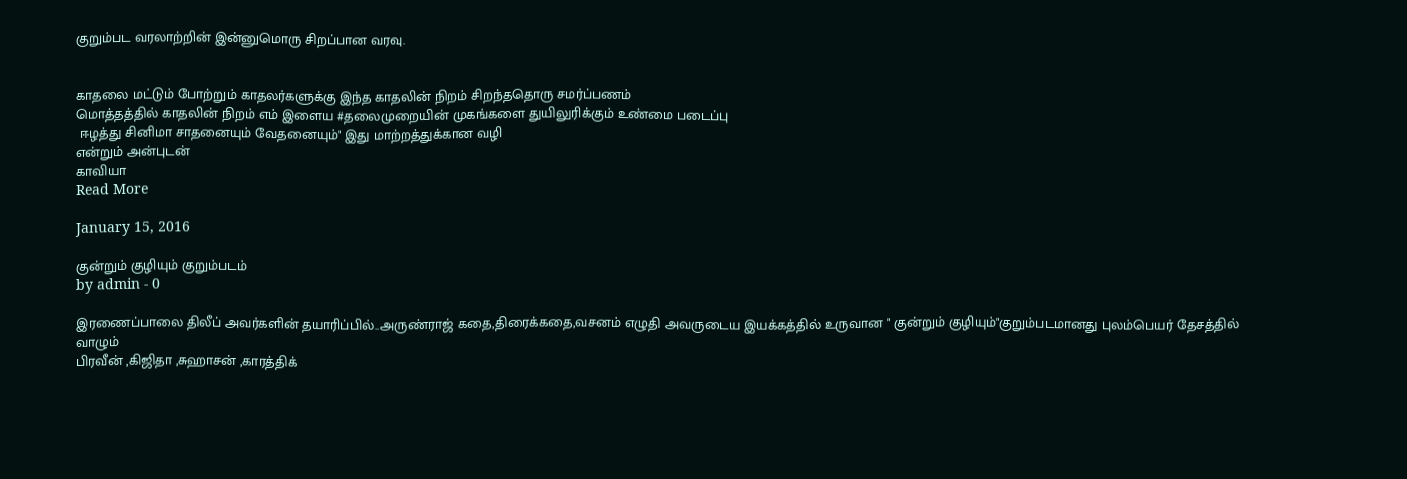குறும்பட வரலாற்றின் இன்னுமொரு சிறப்பான வரவு.


காதலை மட்டும் போற்றும் காதலர்களுக்கு இந்த காதலின் நிறம் சிறந்ததொரு சமர்ப்பணம்
மொத்தத்தில் காதலின் நிறம் எம் இளைய #தலைமுறையின் முகங்களை துயிலுரிக்கும் உண்மை படைப்பு
 ஈழத்து சினிமா சாதனையும் வேதனையும்" இது மாற்றத்துக்கான வழி
என்றும் அன்புடன்
காவியா
Read More

January 15, 2016

குன்றும் குழியும் குறும்படம்
by admin - 0

இரணைப்பாலை திலீப் அவர்களின் தயாரிப்பில்..அருண்ராஜ் கதை,திரைக்கதை,வசனம் எழுதி அவருடைய இயக்கத்தில் உருவான " குன்றும் குழியும்"குறும்படமானது புலம்பெயர் தேசத்தில் வாழும்
பிரவீன் ,கிஜிதா ,சுஹாசன் ,காரத்திக்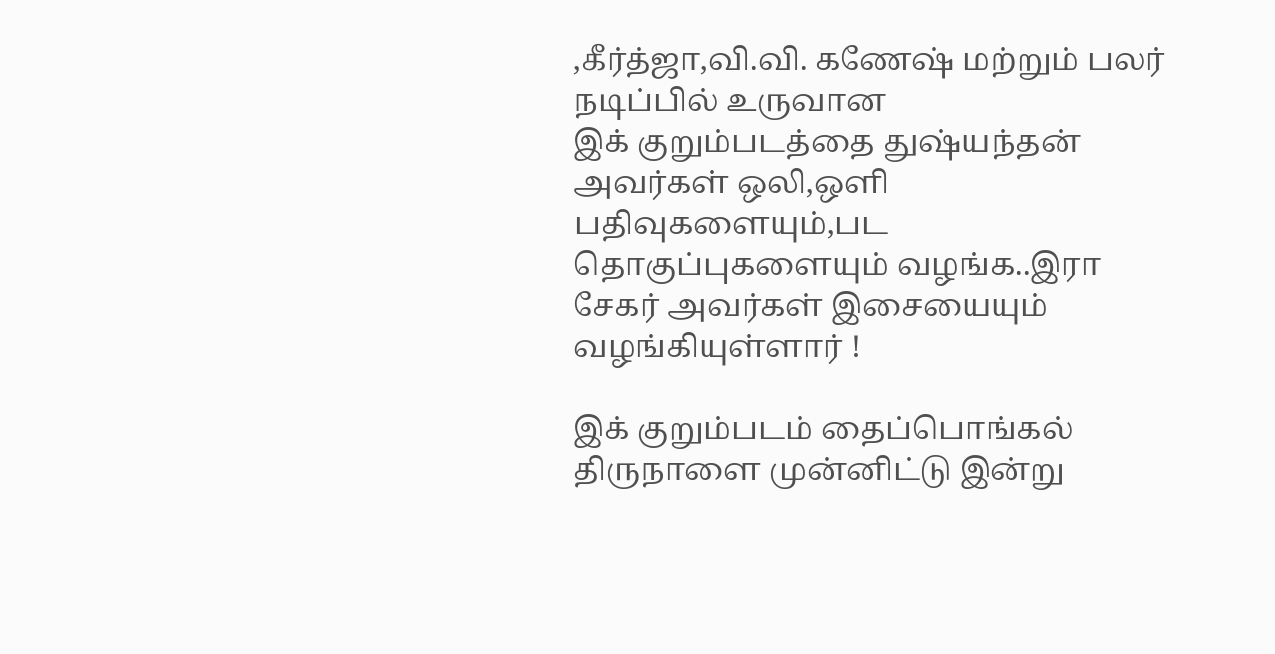,கீர்த்ஜா,வி.வி. கணேஷ் மற்றும் பலர் நடிப்பில் உருவான
இக் குறும்படத்தை துஷ்யந்தன் அவர்கள் ஒலி,ஒளி பதிவுகளையும்,பட தொகுப்புகளையும் வழங்க..இரா சேகர் அவர்கள் இசையையும் வழங்கியுள்ளார் !

இக் குறும்படம் தைப்பொங்கல் திருநாளை முன்னிட்டு இன்று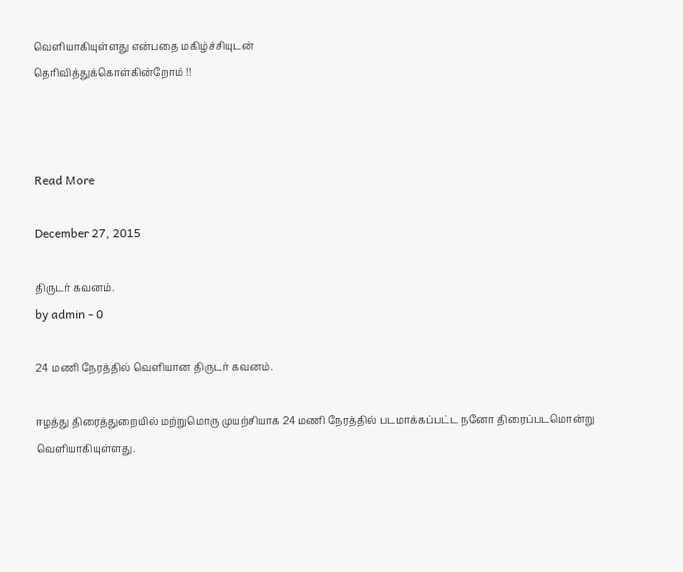வெளியாகியுள்ளது என்பதை மகிழ்ச்சியுடன்
தெரிவித்துக்கொள்கின்றோம் !!



Read More

December 27, 2015

திருடர் கவனம்.
by admin - 0

24 மணி நேரத்தில் வெளியான திருடர் கவனம்.

ஈழத்து திரைத்துறையில் மற்றுமொரு முயற்சியாக 24 மணி நேரத்தில் படமாக்கப்பட்ட நனோ திரைப்படமொன்று வெளியாகியுள்ளது.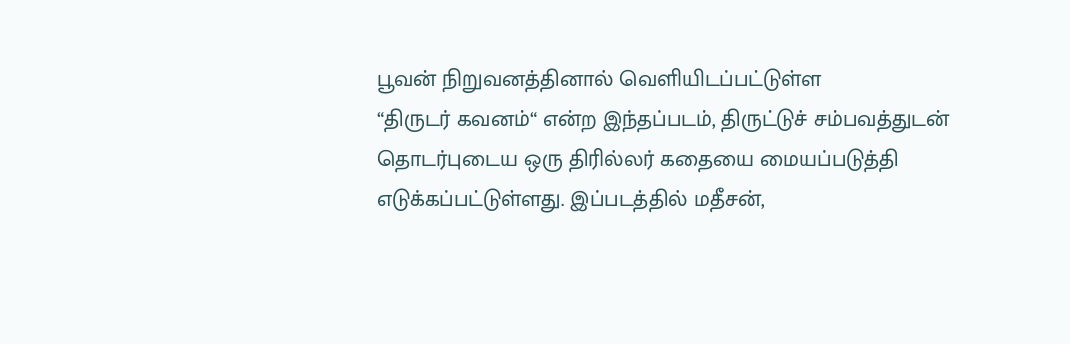பூவன் நிறுவனத்தினால் வெளியிடப்பட்டுள்ள
“திருடர் கவனம்“ என்ற இந்தப்படம், திருட்டுச் சம்பவத்துடன் தொடர்புடைய ஒரு திரில்லர் கதையை மையப்படுத்தி எடுக்கப்பட்டுள்ளது. இப்படத்தில் மதீசன்,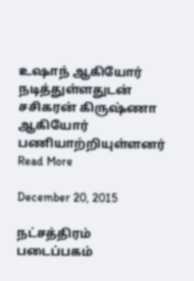உஷாந் ஆகியோர் நடித்துள்ளதுடன் சசிகரன் கிருஷ்ணா  ஆகியோர் பணியாற்றியுள்ளனர்
Read More

December 20, 2015

நட்சத்திரம் படைப்பகம்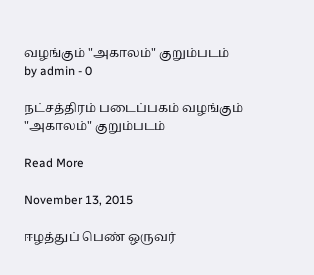வழங்கும் "அகாலம்" குறும்படம்
by admin - 0

நட்சத்திரம் படைப்பகம் வழங்கும் "அகாலம்" குறும்படம்

Read More

November 13, 2015

ஈழத்துப் பெண் ஒருவர்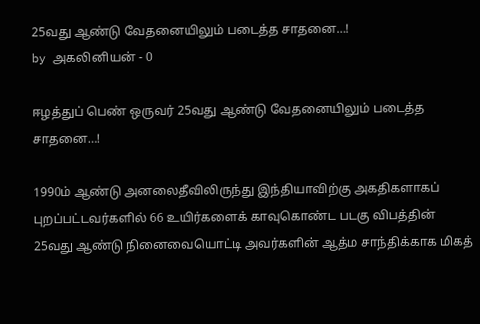25வது ஆண்டு வேதனையிலும் படைத்த சாதனை…!
by அகலினியன் - 0

ஈழத்துப் பெண் ஒருவர் 25வது ஆண்டு வேதனையிலும் படைத்த சாதனை…!

1990ம் ஆண்டு அனலைதீவிலிருந்து இந்தியாவிற்கு அகதிகளாகப் புறப்பட்டவர்களில் 66 உயிர்களைக் காவுகொண்ட படகு விபத்தின் 25வது ஆண்டு நினைவையொட்டி அவர்களின் ஆத்ம சாந்திக்காக மிகத்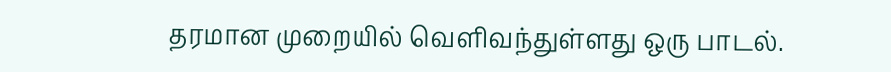தரமான முறையில் வெளிவந்துள்ளது ஒரு பாடல்.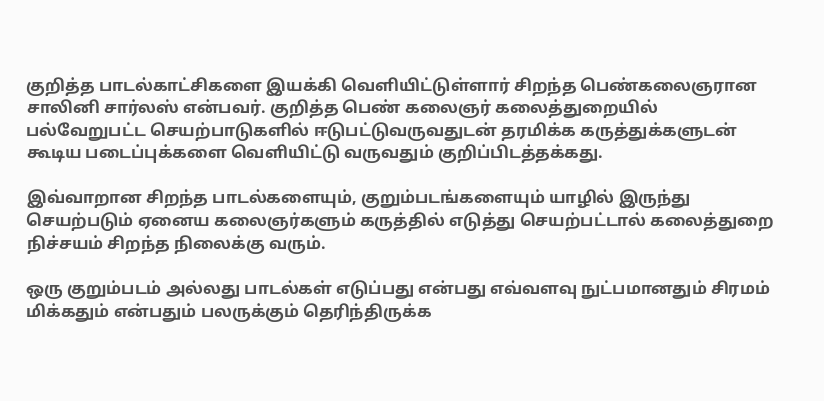குறித்த பாடல்காட்சிகளை இயக்கி வெளியிட்டுள்ளார் சிறந்த பெண்கலைஞரான சாலினி சார்லஸ் என்பவர். குறித்த பெண் கலைஞர் கலைத்துறையில் பல்வேறுபட்ட செயற்பாடுகளில் ஈடுபட்டுவருவதுடன் தரமிக்க கருத்துக்களுடன் கூடிய படைப்புக்களை வெளியிட்டு வருவதும் குறிப்பிடத்தக்கது.

இவ்வாறான சிறந்த பாடல்களையும், குறும்படங்களையும் யாழில் இருந்து செயற்படும் ஏனைய கலைஞர்களும் கருத்தில் எடுத்து செயற்பட்டால் கலைத்துறை நிச்சயம் சிறந்த நிலைக்கு வரும்.

ஒரு குறும்படம் அல்லது பாடல்கள் எடுப்பது என்பது எவ்வளவு நுட்பமானதும் சிரமம் மிக்கதும் என்பதும் பலருக்கும் தெரிந்திருக்க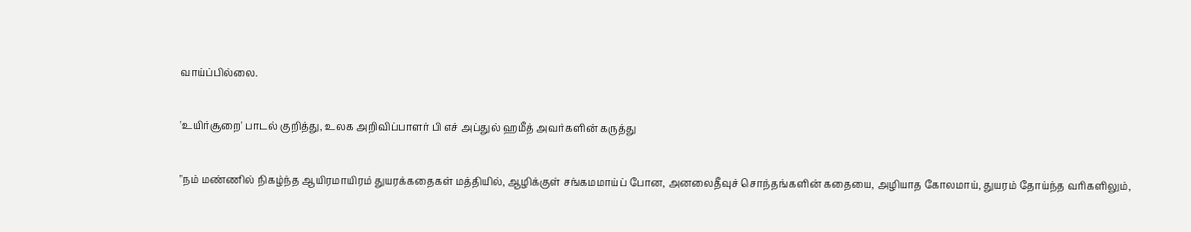வாய்ப்பில்லை.

'உயிர்சூறை' பாடல் குறித்து, உலக அறிவிப்பாளர் பி எச் அப்துல் ஹமீத் அவர்களின் கருத்து

"நம் மண்ணில் நிகழ்ந்த ஆயிரமாயிரம் துயரக்கதைகள் மத்தியில், ஆழிக்குள் சங்கமமாய்ப் போன, அனலைதீவுச் சொந்தங்களின் கதையை, அழியாத கோலமாய், துயரம் தோய்ந்த வரிகளிலும்,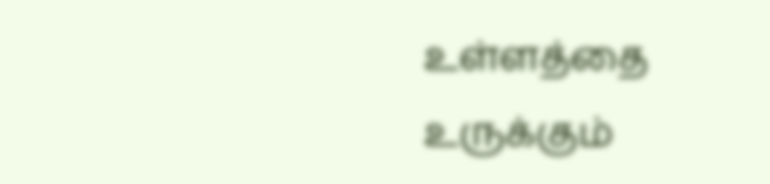உள்ளத்தை உருக்கும்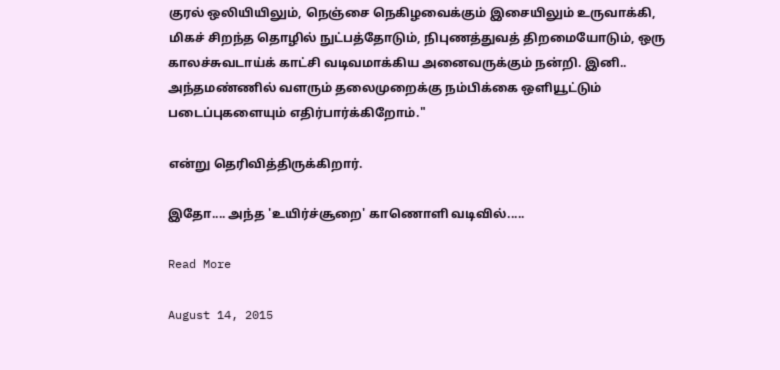குரல் ஒலியியிலும், நெஞ்சை நெகிழவைக்கும் இசையிலும் உருவாக்கி, மிகச் சிறந்த தொழில் நுட்பத்தோடும், நிபுணத்துவத் திறமையோடும், ஒரு காலச்சுவடாய்க் காட்சி வடிவமாக்கிய அனைவருக்கும் நன்றி. இனி.. அந்தமண்ணில் வளரும் தலைமுறைக்கு நம்பிக்கை ஒளியூட்டும் படைப்புகளையும் எதிர்பார்க்கிறோம்."

என்று தெரிவித்திருக்கிறார்.

இதோ.... அந்த 'உயிர்ச்சூறை' காணொளி வடிவில்.....

Read More

August 14, 2015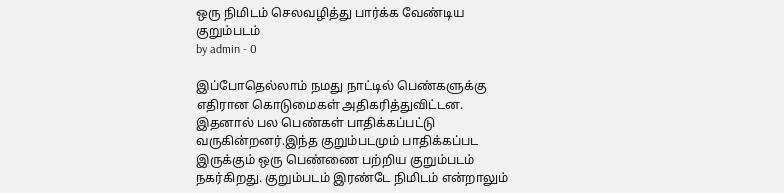ஒரு நிமிடம் செலவழித்து பார்க்க வேண்டிய குறும்படம்
by admin - 0

இப்போதெல்லாம் நமது நாட்டில் பெண்களுக்கு எதிரான கொடுமைகள் அதிகரித்துவிட்டன. இதனால் பல பெண்கள் பாதிக்கப்பட்டு வருகின்றனர்.இந்த குறும்படமும் பாதிக்கப்பட இருக்கும் ஒரு பெண்ணை பற்றிய குறும்படம் நகர்கிறது. குறும்படம் இரண்டே நிமிடம் என்றாலும்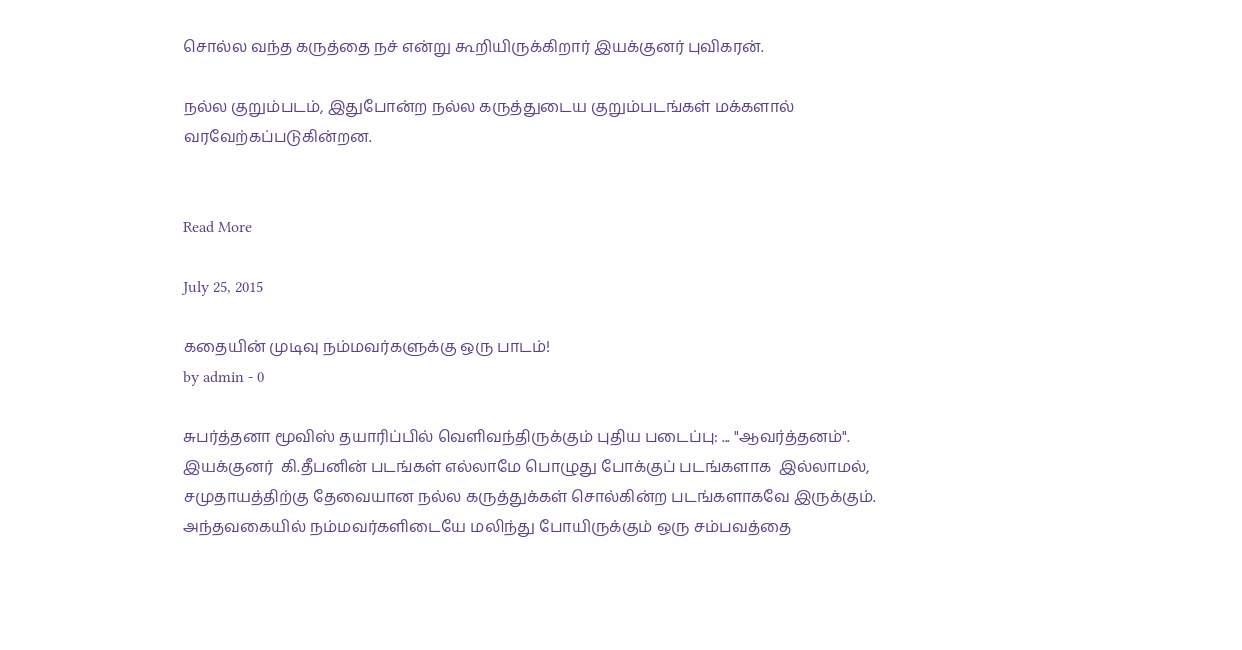சொல்ல வந்த கருத்தை நச் என்று கூறியிருக்கிறார் இயக்குனர் புவிகரன்.

நல்ல குறும்படம், இதுபோன்ற நல்ல கருத்துடைய குறும்படங்கள் மக்களால் வரவேற்கப்படுகின்றன.


Read More

July 25, 2015

கதையின் முடிவு நம்மவர்களுக்கு ஒரு பாடம்!
by admin - 0

சுபர்த்தனா மூவிஸ் தயாரிப்பில் வெளிவந்திருக்கும் புதிய படைப்பு: ... "ஆவர்த்தனம்". இயக்குனர்  கி.தீபனின் படங்கள் எல்லாமே பொழுது போக்குப் படங்களாக  இல்லாமல், சமுதாயத்திற்கு தேவையான நல்ல கருத்துக்கள் சொல்கின்ற படங்களாகவே இருக்கும். அந்தவகையில் நம்மவர்களிடையே மலிந்து போயிருக்கும் ஒரு சம்பவத்தை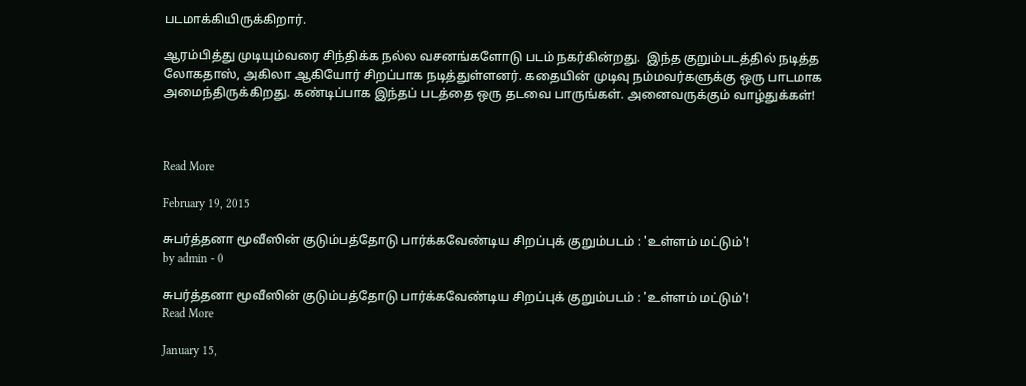படமாக்கியிருக்கிறார்.

ஆரம்பித்து முடியும்வரை சிந்திக்க நல்ல வசனங்களோடு படம் நகர்கின்றது.  இந்த குறும்படத்தில் நடித்த லோகதாஸ், அகிலா ஆகியோர் சிறப்பாக நடித்துள்ளனர். கதையின் முடிவு நம்மவர்களுக்கு ஒரு பாடமாக அமைந்திருக்கிறது. கண்டிப்பாக இந்தப் படத்தை ஒரு தடவை பாருங்கள். அனைவருக்கும் வாழ்துக்கள்!



Read More

February 19, 2015

சுபர்த்தனா மூவீஸின் குடும்பத்தோடு பார்க்கவேண்டிய சிறப்புக் குறும்படம் : 'உள்ளம் மட்டும்'!
by admin - 0

சுபர்த்தனா மூவீஸின் குடும்பத்தோடு பார்க்கவேண்டிய சிறப்புக் குறும்படம் : 'உள்ளம் மட்டும்'!
Read More

January 15,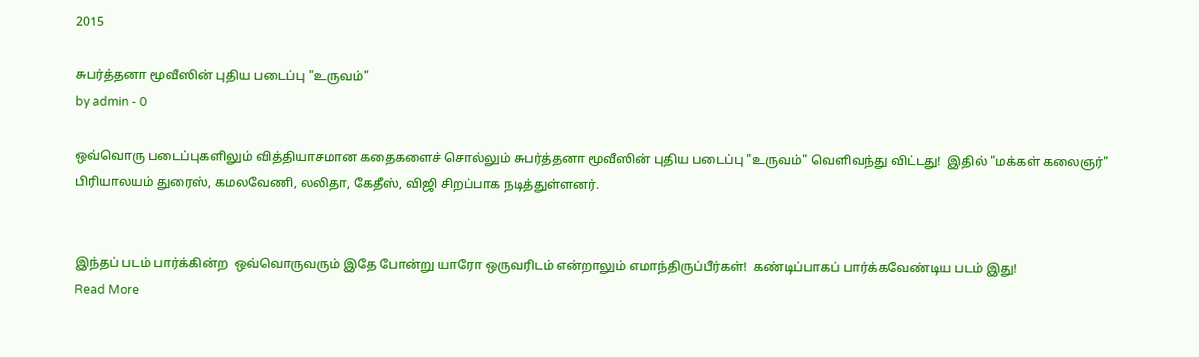2015

சுபர்த்தனா மூவீஸின் புதிய படைப்பு "உருவம்"
by admin - 0

ஒவ்வொரு படைப்புகளிலும் வித்தியாசமான கதைகளைச் சொல்லும் சுபர்த்தனா மூவீஸின் புதிய படைப்பு "உருவம்" வெளிவந்து விட்டது!  இதில் "மக்கள் கலைஞர்" பிரியாலயம் துரைஸ், கமலவேணி, லலிதா, கேதீஸ், விஜி சிறப்பாக நடித்துள்ளனர்.


இந்தப் படம் பார்க்கின்ற  ஒவ்வொருவரும் இதே போன்று யாரோ ஒருவரிடம் என்றாலும் எமாந்திருப்பீர்கள்!  கண்டிப்பாகப் பார்க்கவேண்டிய படம் இது!
Read More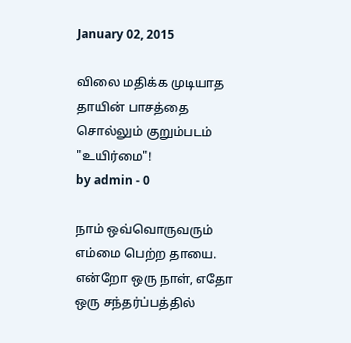January 02, 2015

விலை மதிக்க முடியாத தாயின் பாசத்தை சொல்லும் குறும்படம் "உயிர்மை"!
by admin - 0

நாம் ஒவ்வொருவரும் எம்மை பெற்ற தாயை. என்றோ ஒரு நாள், எதோ ஒரு சந்தர்ப்பத்தில்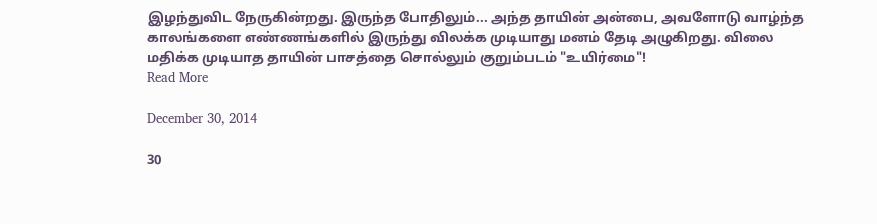இழந்துவிட நேருகின்றது. இருந்த போதிலும்... அந்த தாயின் அன்பை, அவளோடு வாழ்ந்த கால‌ங்களை எண்ணங்களில் இருந்து விலக்க முடியாது மனம் தேடி அழுகிறது. விலை மதிக்க முடியாத தாயின் பாசத்தை சொல்லும் குறும்படம் "உயிர்மை"!
Read More

December 30, 2014

30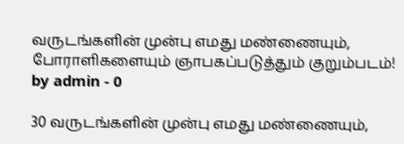வருடங்களின் முன்பு எமது மண்ணையும், போராளிகளையும் ஞாபகப்படுத்தும் குறும்படம்!
by admin - 0

30 வருடங்களின் முன்பு எமது மண்ணையும்,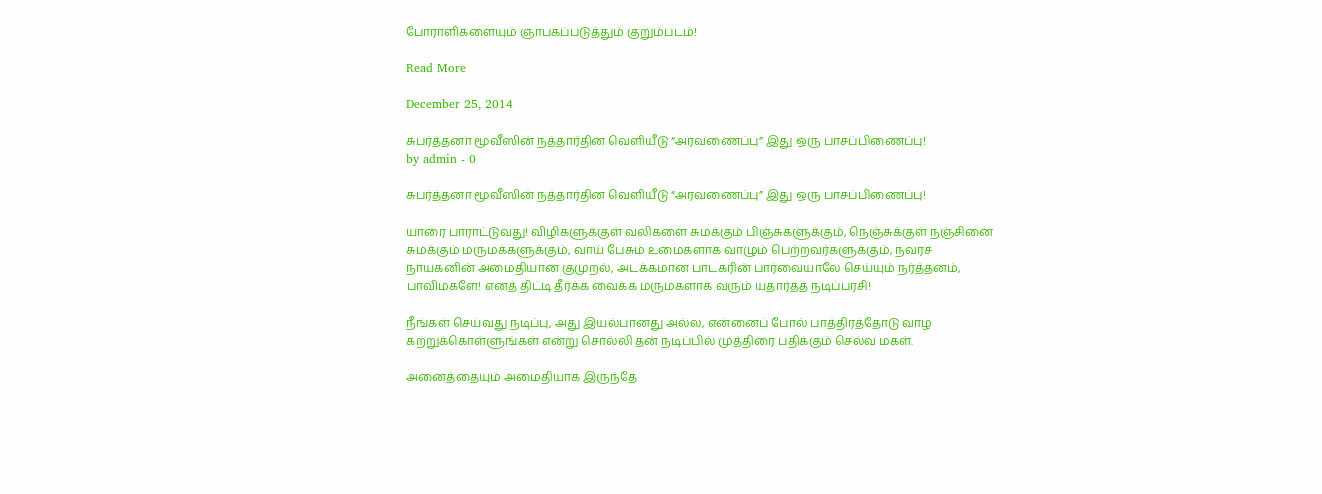போராளிகளையும் ஞாபகப்படுத்தும் குறும்படம்!

Read More

December 25, 2014

சுபர்த்தனா மூவீஸின் நத்தார்தின வெளியீடு “அரவணைப்பு” இது ஒரு பாசப்பிணைப்பு!
by admin - 0

சுபர்த்தனா மூவீஸின் நத்தார்தின வெளியீடு “அரவணைப்பு” இது ஒரு பாசப்பிணைப்பு!

யாரை பாராட்டுவது! விழிகளுக்குள் வலிகளை சுமக்கும் பிஞ்சுகளுக்கும், நெஞ்சுக்குள் நஞ்சினை சுமக்கும் மருமக்களுக்கும், வாய் பேசும் உமைகளாக வாழும் பெற்றவர்களுக்கும், நவரச நாயகனின் அமைதியான குமுறல், அடக்கமான பாடகரின் பார்வையாலே செய்யும் நர்த்தனம், பாவிமகளே! எனத் திட்டி தீர்க்க வைக்க மருமகளாக வரும் யதார்த்த நடிப்பரசி!

நீங்கள் செய்வது நடிப்பு, அது இயல்பானது அல்ல, என்னைப் போல் பாத்திரத்தோடு வாழ கற்றுக்கொள்ளுங்கள் என்று சொல்லி தன் நடிப்பில் முத்திரை பதிக்கும் செல்வ மகள்.

அனைத்தையும் அமைதியாக இருந்தே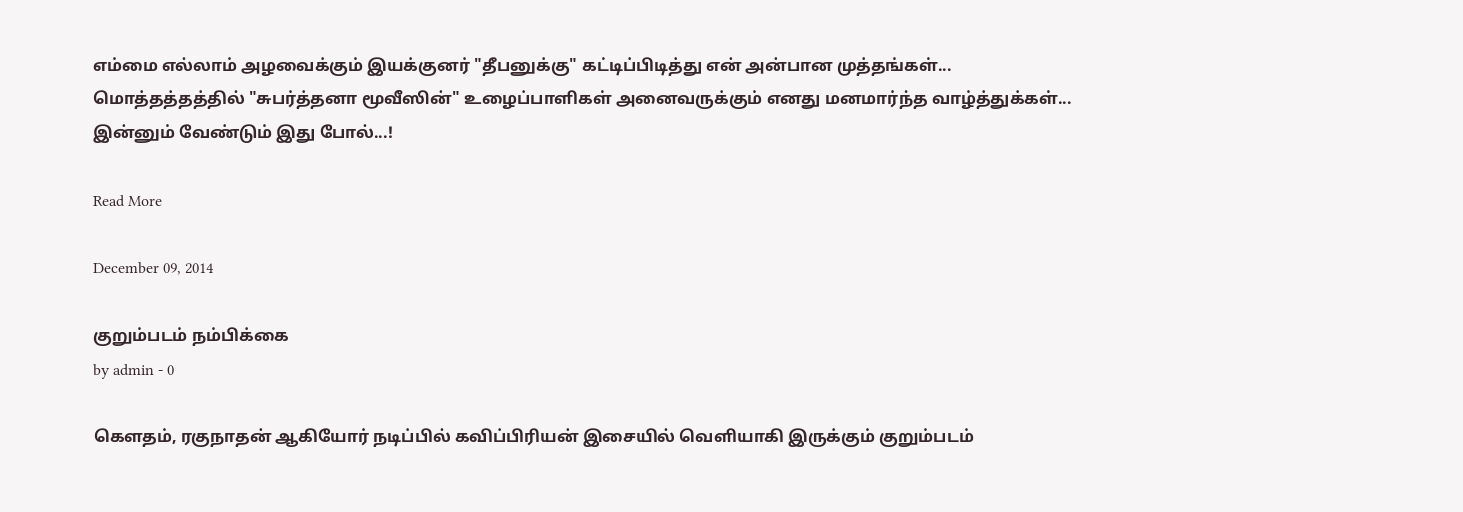எம்மை எல்லாம் அழவைக்கும் இயக்குனர் "தீபனுக்கு" கட்டிப்பிடித்து என் அன்பான முத்தங்கள்... மொத்தத்தத்தில் "சுபர்த்தனா மூவீஸின்" உழைப்பாளிகள் அனைவருக்கும் எனது மனமார்ந்த வாழ்த்துக்கள்... இன்னும் வேண்டும் இது போல்...!

Read More

December 09, 2014

குறும்படம் நம்பிக்கை
by admin - 0

கௌதம், ரகுநாதன் ஆகியோர் நடிப்பில் கவிப்பிரியன் இசையில் வெளியாகி இருக்கும் குறும்படம்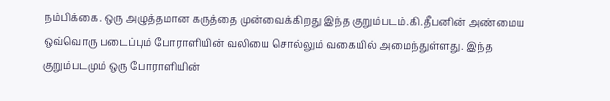நம்பிக்கை. ஒரு அழுத்தமான கருத்தை முன்வைக்கிறது இந்த குறும்படம்.கி.தீபனின் அண்மைய ஒவ்வொரு படைப்பும் போராளியின் வலியை சொல்லும் வகையில் அமைந்துள்ளது. இந்த குறும்படமும் ஒரு போராளியின்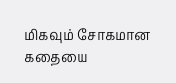மிகவும் சோகமான கதையை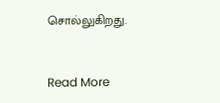சொல்லுகிறது.


Read More